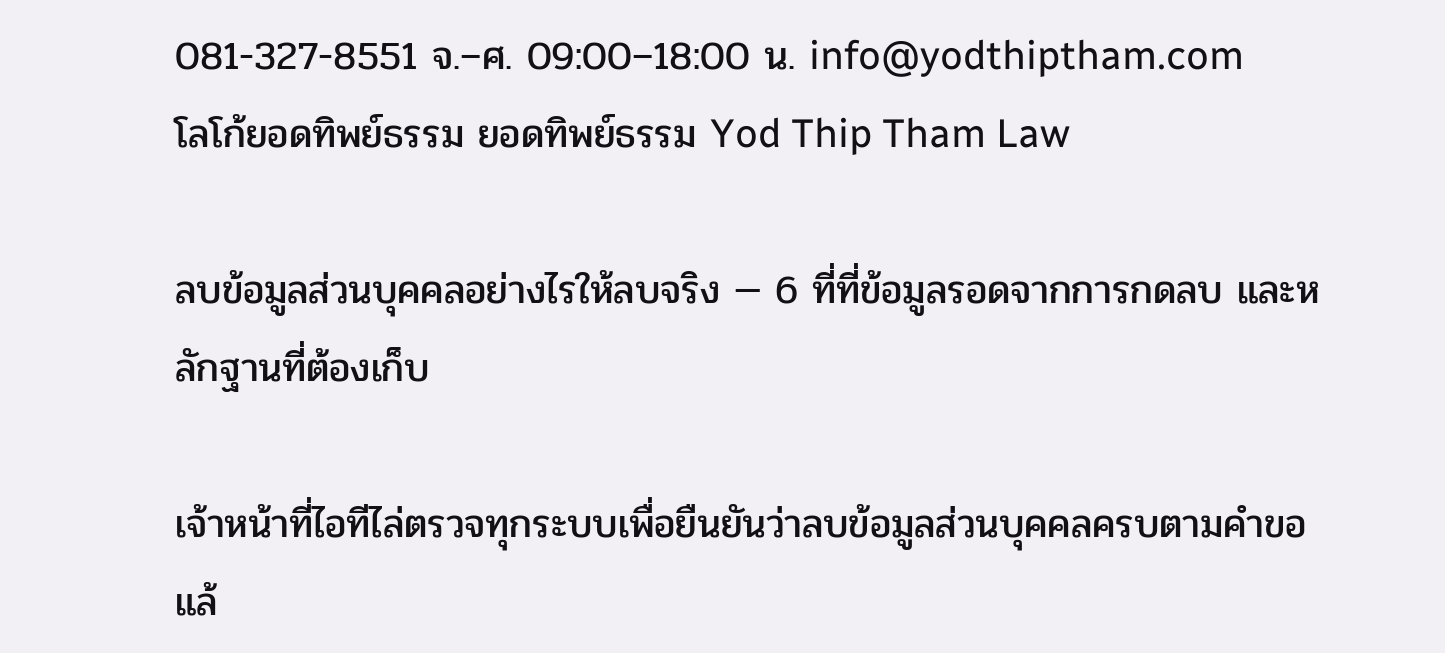081-327-8551 จ.–ศ. 09:00–18:00 น. info@yodthiptham.com
โลโก้ยอดทิพย์ธรรม ยอดทิพย์ธรรม Yod Thip Tham Law

ลบข้อมูลส่วนบุคคลอย่างไรให้ลบจริง — 6 ที่ที่ข้อมูลรอดจากการกดลบ และหลักฐานที่ต้องเก็บ

เจ้าหน้าที่ไอทีไล่ตรวจทุกระบบเพื่อยืนยันว่าลบข้อมูลส่วนบุคคลครบตามคำขอแล้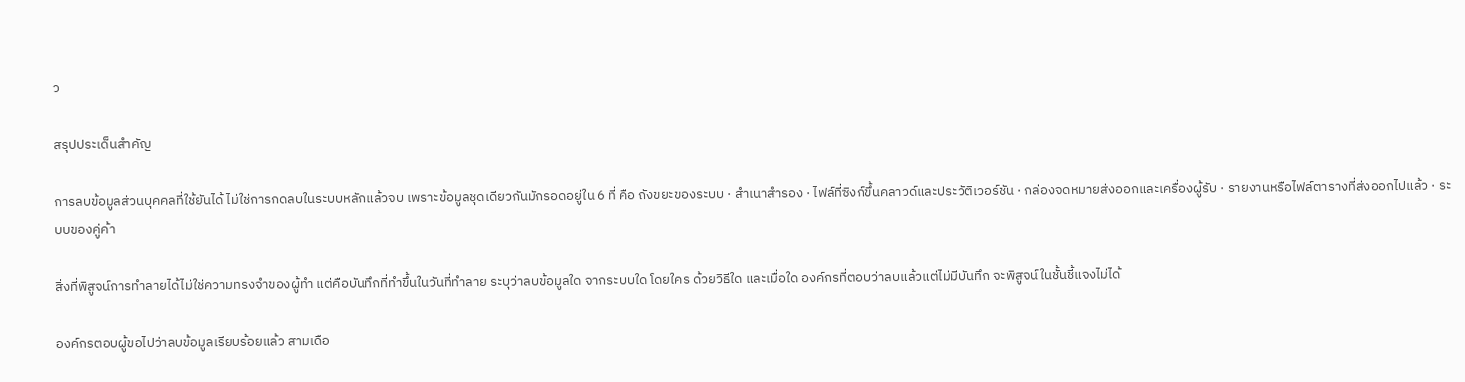ว

สรุปประเด็นสำคัญ

การลบข้อมูลส่วนบุคคลที่ใช้ยันได้ ไม่ใช่การกดลบในระบบหลักแล้วจบ เพราะข้อมูลชุดเดียวกันมักรอดอยู่ใน 6 ที่ คือ ถังขยะของระบบ · สำเนาสำรอง · ไฟล์ที่ซิงก์ขึ้นคลาวด์และประวัติเวอร์ชัน · กล่องจดหมายส่งออกและเครื่องผู้รับ · รายงานหรือไฟล์ตารางที่ส่งออกไปแล้ว · ระบบของคู่ค้า

สิ่งที่พิสูจน์การทำลายได้ไม่ใช่ความทรงจำของผู้ทำ แต่คือบันทึกที่ทำขึ้นในวันที่ทำลาย ระบุว่าลบข้อมูลใด จากระบบใด โดยใคร ด้วยวิธีใด และเมื่อใด องค์กรที่ตอบว่าลบแล้วแต่ไม่มีบันทึก จะพิสูจน์ในชั้นชี้แจงไม่ได้

องค์กรตอบผู้ขอไปว่าลบข้อมูลเรียบร้อยแล้ว สามเดือ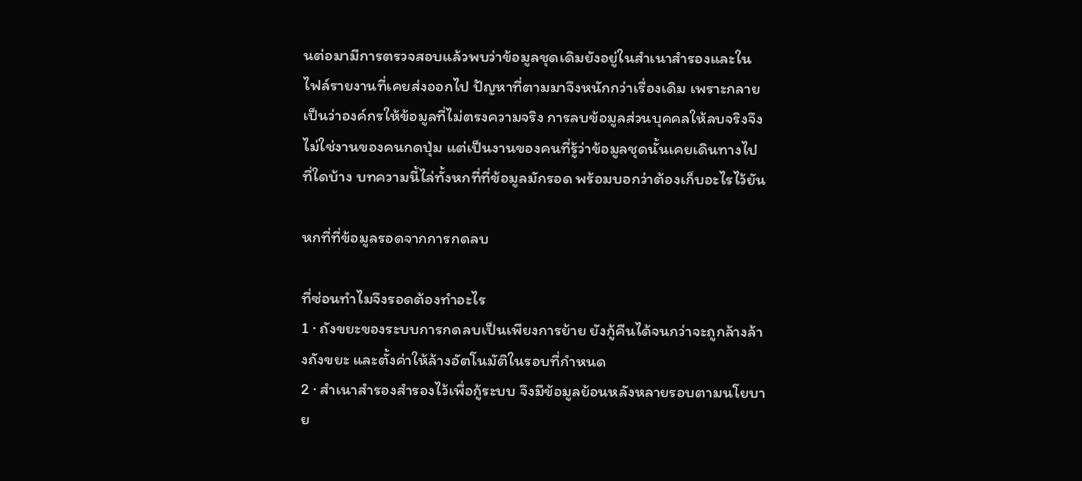นต่อมามีการตรวจสอบแล้วพบว่าข้อมูลชุดเดิมยังอยู่ในสำเนาสำรองและในไฟล์รายงานที่เคยส่งออกไป ปัญหาที่ตามมาจึงหนักกว่าเรื่องเดิม เพราะกลายเป็นว่าองค์กรให้ข้อมูลที่ไม่ตรงความจริง การลบข้อมูลส่วนบุคคลให้ลบจริงจึงไม่ใช่งานของคนกดปุ่ม แต่เป็นงานของคนที่รู้ว่าข้อมูลชุดนั้นเคยเดินทางไปที่ใดบ้าง บทความนี้ไล่ทั้งหกที่ที่ข้อมูลมักรอด พร้อมบอกว่าต้องเก็บอะไรไว้ยัน

หกที่ที่ข้อมูลรอดจากการกดลบ

ที่ซ่อนทำไมจึงรอดต้องทำอะไร
1 · ถังขยะของระบบการกดลบเป็นเพียงการย้าย ยังกู้คืนได้จนกว่าจะถูกล้างล้างถังขยะ และตั้งค่าให้ล้างอัตโนมัติในรอบที่กำหนด
2 · สำเนาสำรองสำรองไว้เพื่อกู้ระบบ จึงมีข้อมูลย้อนหลังหลายรอบตามนโยบาย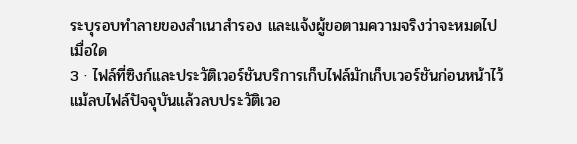ระบุรอบทำลายของสำเนาสำรอง และแจ้งผู้ขอตามความจริงว่าจะหมดไปเมื่อใด
3 · ไฟล์ที่ซิงก์และประวัติเวอร์ชันบริการเก็บไฟล์มักเก็บเวอร์ชันก่อนหน้าไว้แม้ลบไฟล์ปัจจุบันแล้วลบประวัติเวอ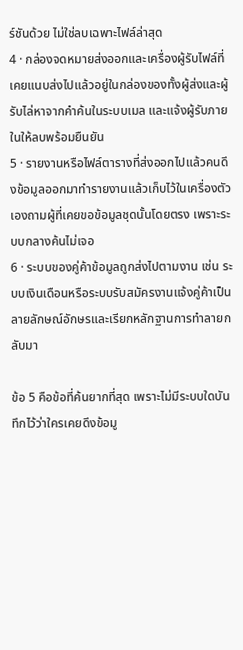ร์ชันด้วย ไม่ใช่ลบเฉพาะไฟล์ล่าสุด
4 · กล่องจดหมายส่งออกและเครื่องผู้รับไฟล์ที่เคยแนบส่งไปแล้วอยู่ในกล่องของทั้งผู้ส่งและผู้รับไล่หาจากคำค้นในระบบเมล และแจ้งผู้รับภายในให้ลบพร้อมยืนยัน
5 · รายงานหรือไฟล์ตารางที่ส่งออกไปแล้วคนดึงข้อมูลออกมาทำรายงานแล้วเก็บไว้ในเครื่องตัวเองถามผู้ที่เคยขอข้อมูลชุดนั้นโดยตรง เพราะระบบกลางค้นไม่เจอ
6 · ระบบของคู่ค้าข้อมูลถูกส่งไปตามงาน เช่น ระบบเงินเดือนหรือระบบรับสมัครงานแจ้งคู่ค้าเป็นลายลักษณ์อักษรและเรียกหลักฐานการทำลายกลับมา

ข้อ 5 คือข้อที่ค้นยากที่สุด เพราะไม่มีระบบใดบันทึกไว้ว่าใครเคยดึงข้อมู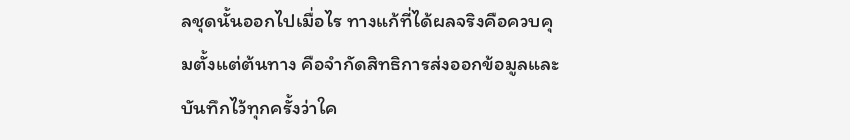ลชุดนั้นออกไปเมื่อไร ทางแก้ที่ได้ผลจริงคือควบคุมตั้งแต่ต้นทาง คือจำกัดสิทธิการส่งออกข้อมูลและบันทึกไว้ทุกครั้งว่าใค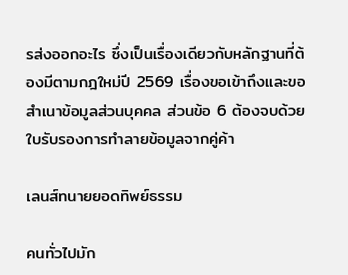รส่งออกอะไร ซึ่งเป็นเรื่องเดียวกับหลักฐานที่ต้องมีตามกฎใหม่ปี 2569 เรื่องขอเข้าถึงและขอสำเนาข้อมูลส่วนบุคคล ส่วนข้อ 6 ต้องจบด้วยใบรับรองการทำลายข้อมูลจากคู่ค้า

เลนส์ทนายยอดทิพย์ธรรม

คนทั่วไปมัก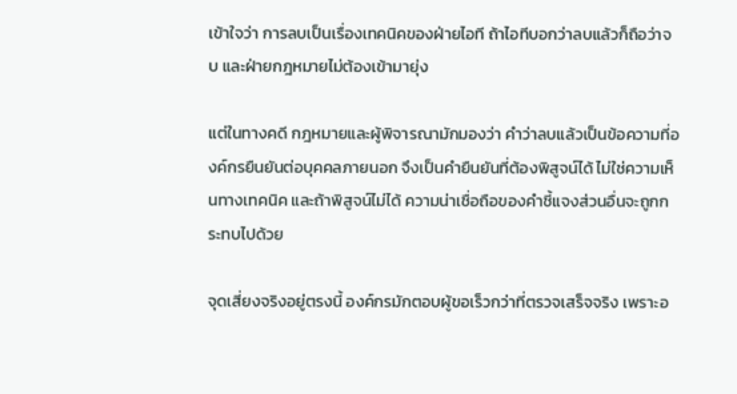เข้าใจว่า การลบเป็นเรื่องเทคนิคของฝ่ายไอที ถ้าไอทีบอกว่าลบแล้วก็ถือว่าจบ และฝ่ายกฎหมายไม่ต้องเข้ามายุ่ง

แต่ในทางคดี กฎหมายและผู้พิจารณามักมองว่า คำว่าลบแล้วเป็นข้อความที่องค์กรยืนยันต่อบุคคลภายนอก จึงเป็นคำยืนยันที่ต้องพิสูจน์ได้ ไม่ใช่ความเห็นทางเทคนิค และถ้าพิสูจน์ไม่ได้ ความน่าเชื่อถือของคำชี้แจงส่วนอื่นจะถูกกระทบไปด้วย

จุดเสี่ยงจริงอยู่ตรงนี้ องค์กรมักตอบผู้ขอเร็วกว่าที่ตรวจเสร็จจริง เพราะอ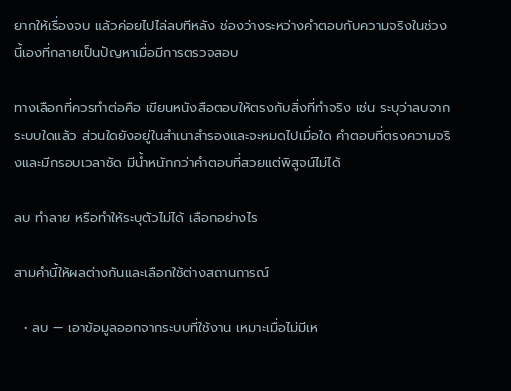ยากให้เรื่องจบ แล้วค่อยไปไล่ลบทีหลัง ช่องว่างระหว่างคำตอบกับความจริงในช่วงนี้เองที่กลายเป็นปัญหาเมื่อมีการตรวจสอบ

ทางเลือกที่ควรทำต่อคือ เขียนหนังสือตอบให้ตรงกับสิ่งที่ทำจริง เช่น ระบุว่าลบจากระบบใดแล้ว ส่วนใดยังอยู่ในสำเนาสำรองและจะหมดไปเมื่อใด คำตอบที่ตรงความจริงและมีกรอบเวลาชัด มีน้ำหนักกว่าคำตอบที่สวยแต่พิสูจน์ไม่ได้

ลบ ทำลาย หรือทำให้ระบุตัวไม่ได้ เลือกอย่างไร

สามคำนี้ให้ผลต่างกันและเลือกใช้ต่างสถานการณ์

  • ลบ — เอาข้อมูลออกจากระบบที่ใช้งาน เหมาะเมื่อไม่มีเห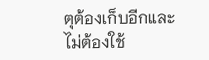ตุต้องเก็บอีกและไม่ต้องใช้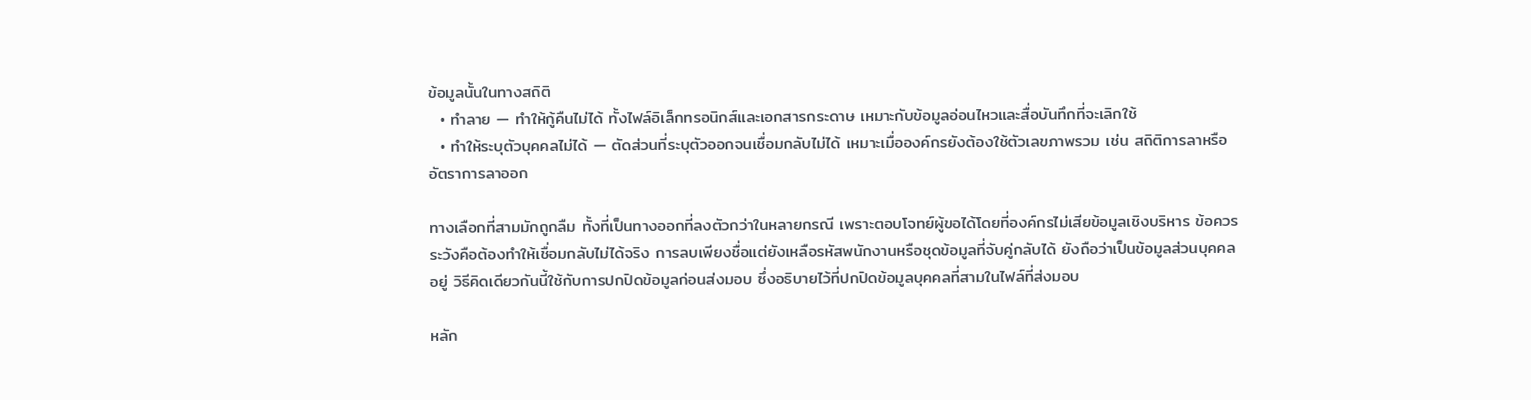ข้อมูลนั้นในทางสถิติ
  • ทำลาย — ทำให้กู้คืนไม่ได้ ทั้งไฟล์อิเล็กทรอนิกส์และเอกสารกระดาษ เหมาะกับข้อมูลอ่อนไหวและสื่อบันทึกที่จะเลิกใช้
  • ทำให้ระบุตัวบุคคลไม่ได้ — ตัดส่วนที่ระบุตัวออกจนเชื่อมกลับไม่ได้ เหมาะเมื่อองค์กรยังต้องใช้ตัวเลขภาพรวม เช่น สถิติการลาหรืออัตราการลาออก

ทางเลือกที่สามมักถูกลืม ทั้งที่เป็นทางออกที่ลงตัวกว่าในหลายกรณี เพราะตอบโจทย์ผู้ขอได้โดยที่องค์กรไม่เสียข้อมูลเชิงบริหาร ข้อควรระวังคือต้องทำให้เชื่อมกลับไม่ได้จริง การลบเพียงชื่อแต่ยังเหลือรหัสพนักงานหรือชุดข้อมูลที่จับคู่กลับได้ ยังถือว่าเป็นข้อมูลส่วนบุคคลอยู่ วิธีคิดเดียวกันนี้ใช้กับการปกปิดข้อมูลก่อนส่งมอบ ซึ่งอธิบายไว้ที่ปกปิดข้อมูลบุคคลที่สามในไฟล์ที่ส่งมอบ

หลัก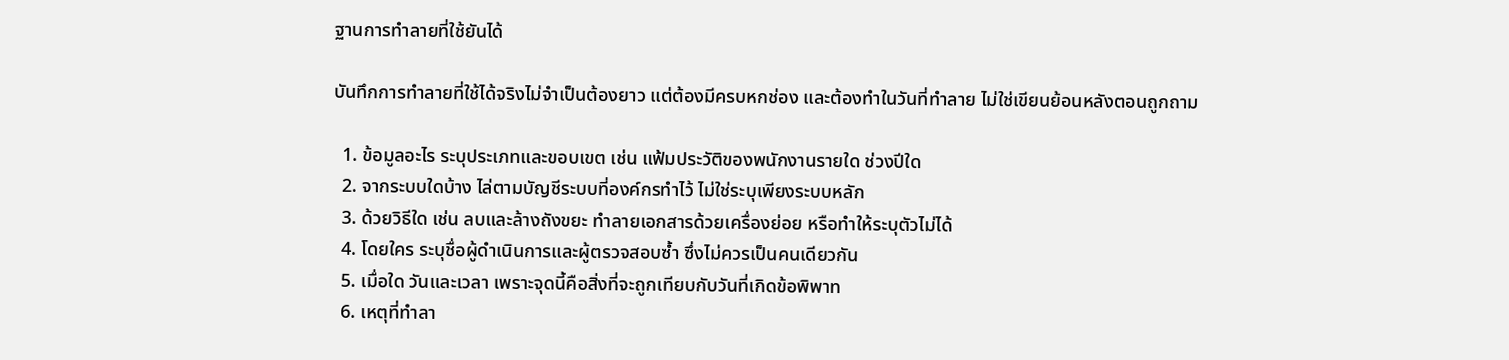ฐานการทำลายที่ใช้ยันได้

บันทึกการทำลายที่ใช้ได้จริงไม่จำเป็นต้องยาว แต่ต้องมีครบหกช่อง และต้องทำในวันที่ทำลาย ไม่ใช่เขียนย้อนหลังตอนถูกถาม

  1. ข้อมูลอะไร ระบุประเภทและขอบเขต เช่น แฟ้มประวัติของพนักงานรายใด ช่วงปีใด
  2. จากระบบใดบ้าง ไล่ตามบัญชีระบบที่องค์กรทำไว้ ไม่ใช่ระบุเพียงระบบหลัก
  3. ด้วยวิธีใด เช่น ลบและล้างถังขยะ ทำลายเอกสารด้วยเครื่องย่อย หรือทำให้ระบุตัวไม่ได้
  4. โดยใคร ระบุชื่อผู้ดำเนินการและผู้ตรวจสอบซ้ำ ซึ่งไม่ควรเป็นคนเดียวกัน
  5. เมื่อใด วันและเวลา เพราะจุดนี้คือสิ่งที่จะถูกเทียบกับวันที่เกิดข้อพิพาท
  6. เหตุที่ทำลา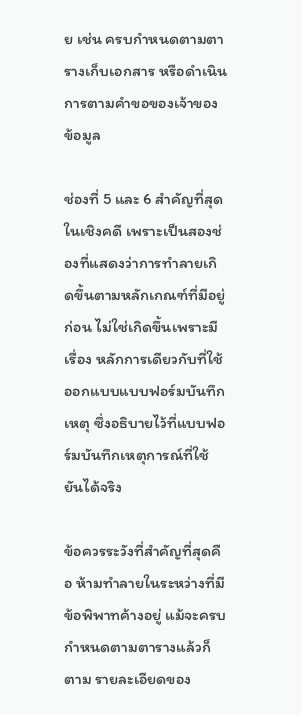ย เช่น ครบกำหนดตามตารางเก็บเอกสาร หรือดำเนินการตามคำขอของเจ้าของข้อมูล

ช่องที่ 5 และ 6 สำคัญที่สุดในเชิงคดี เพราะเป็นสองช่องที่แสดงว่าการทำลายเกิดขึ้นตามหลักเกณฑ์ที่มีอยู่ก่อน ไม่ใช่เกิดขึ้นเพราะมีเรื่อง หลักการเดียวกับที่ใช้ออกแบบแบบฟอร์มบันทึกเหตุ ซึ่งอธิบายไว้ที่แบบฟอร์มบันทึกเหตุการณ์ที่ใช้ยันได้จริง

ข้อควรระวังที่สำคัญที่สุดคือ ห้ามทำลายในระหว่างที่มีข้อพิพาทค้างอยู่ แม้จะครบกำหนดตามตารางแล้วก็ตาม รายละเอียดของ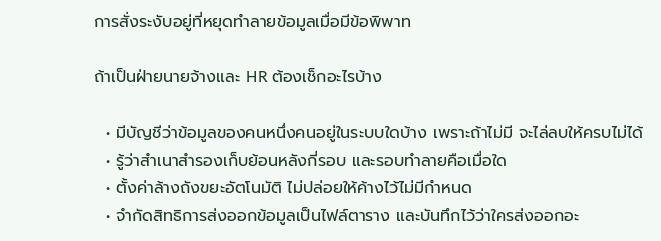การสั่งระงับอยู่ที่หยุดทำลายข้อมูลเมื่อมีข้อพิพาท

ถ้าเป็นฝ่ายนายจ้างและ HR ต้องเช็กอะไรบ้าง

  • มีบัญชีว่าข้อมูลของคนหนึ่งคนอยู่ในระบบใดบ้าง เพราะถ้าไม่มี จะไล่ลบให้ครบไม่ได้
  • รู้ว่าสำเนาสำรองเก็บย้อนหลังกี่รอบ และรอบทำลายคือเมื่อใด
  • ตั้งค่าล้างถังขยะอัตโนมัติ ไม่ปล่อยให้ค้างไว้ไม่มีกำหนด
  • จำกัดสิทธิการส่งออกข้อมูลเป็นไฟล์ตาราง และบันทึกไว้ว่าใครส่งออกอะ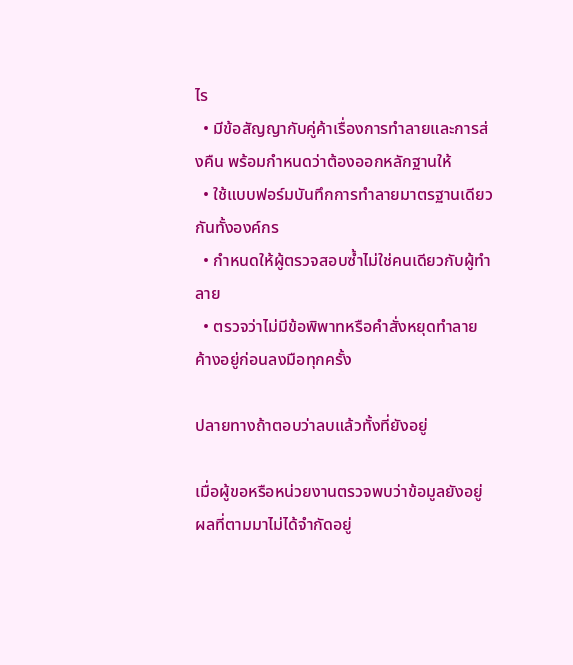ไร
  • มีข้อสัญญากับคู่ค้าเรื่องการทำลายและการส่งคืน พร้อมกำหนดว่าต้องออกหลักฐานให้
  • ใช้แบบฟอร์มบันทึกการทำลายมาตรฐานเดียวกันทั้งองค์กร
  • กำหนดให้ผู้ตรวจสอบซ้ำไม่ใช่คนเดียวกับผู้ทำลาย
  • ตรวจว่าไม่มีข้อพิพาทหรือคำสั่งหยุดทำลายค้างอยู่ก่อนลงมือทุกครั้ง

ปลายทางถ้าตอบว่าลบแล้วทั้งที่ยังอยู่

เมื่อผู้ขอหรือหน่วยงานตรวจพบว่าข้อมูลยังอยู่ ผลที่ตามมาไม่ได้จำกัดอยู่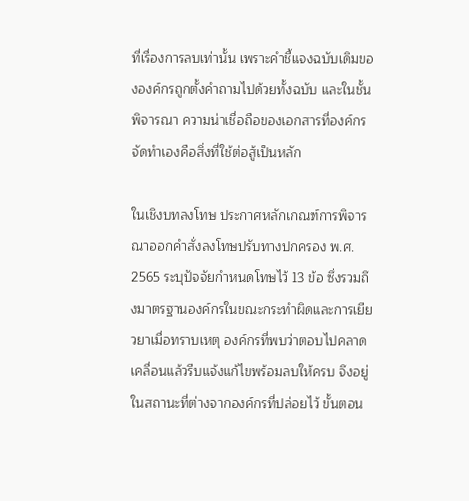ที่เรื่องการลบเท่านั้น เพราะคำชี้แจงฉบับเดิมขององค์กรถูกตั้งคำถามไปด้วยทั้งฉบับ และในชั้นพิจารณา ความน่าเชื่อถือของเอกสารที่องค์กรจัดทำเองคือสิ่งที่ใช้ต่อสู้เป็นหลัก

ในเชิงบทลงโทษ ประกาศหลักเกณฑ์การพิจารณาออกคำสั่งลงโทษปรับทางปกครอง พ.ศ. 2565 ระบุปัจจัยกำหนดโทษไว้ 13 ข้อ ซึ่งรวมถึงมาตรฐานองค์กรในขณะกระทำผิดและการเยียวยาเมื่อทราบเหตุ องค์กรที่พบว่าตอบไปคลาดเคลื่อนแล้วรีบแจ้งแก้ไขพร้อมลบให้ครบ จึงอยู่ในสถานะที่ต่างจากองค์กรที่ปล่อยไว้ ขั้นตอน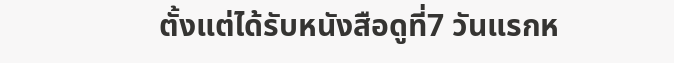ตั้งแต่ได้รับหนังสือดูที่7 วันแรกห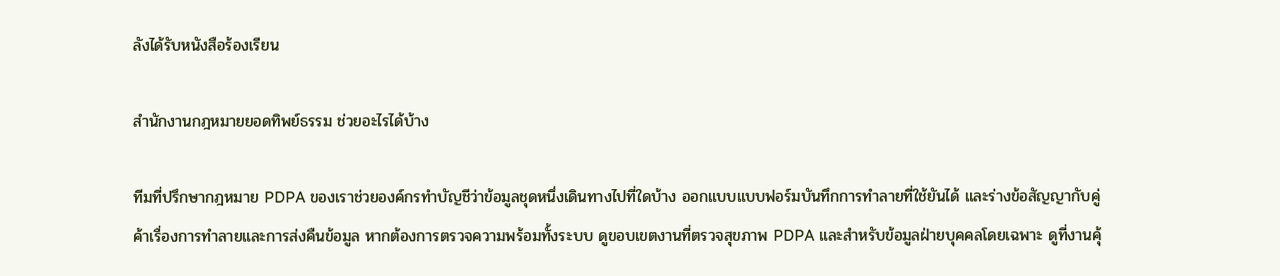ลังได้รับหนังสือร้องเรียน

สำนักงานกฎหมายยอดทิพย์ธรรม ช่วยอะไรได้บ้าง

ทีมที่ปรึกษากฎหมาย PDPA ของเราช่วยองค์กรทำบัญชีว่าข้อมูลชุดหนึ่งเดินทางไปที่ใดบ้าง ออกแบบแบบฟอร์มบันทึกการทำลายที่ใช้ยันได้ และร่างข้อสัญญากับคู่ค้าเรื่องการทำลายและการส่งคืนข้อมูล หากต้องการตรวจความพร้อมทั้งระบบ ดูขอบเขตงานที่ตรวจสุขภาพ PDPA และสำหรับข้อมูลฝ่ายบุคคลโดยเฉพาะ ดูที่งานคุ้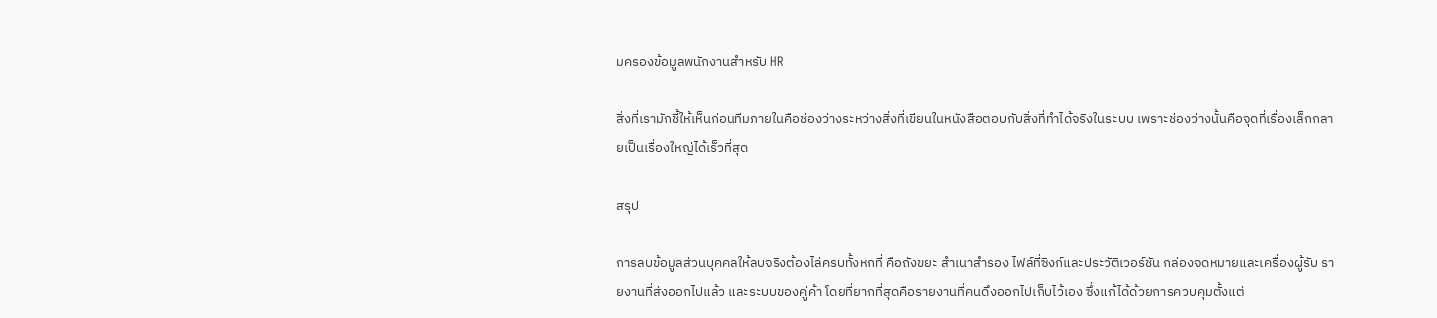มครองข้อมูลพนักงานสำหรับ HR

สิ่งที่เรามักชี้ให้เห็นก่อนทีมภายในคือช่องว่างระหว่างสิ่งที่เขียนในหนังสือตอบกับสิ่งที่ทำได้จริงในระบบ เพราะช่องว่างนั้นคือจุดที่เรื่องเล็กกลายเป็นเรื่องใหญ่ได้เร็วที่สุด

สรุป

การลบข้อมูลส่วนบุคคลให้ลบจริงต้องไล่ครบทั้งหกที่ คือถังขยะ สำเนาสำรอง ไฟล์ที่ซิงก์และประวัติเวอร์ชัน กล่องจดหมายและเครื่องผู้รับ รายงานที่ส่งออกไปแล้ว และระบบของคู่ค้า โดยที่ยากที่สุดคือรายงานที่คนดึงออกไปเก็บไว้เอง ซึ่งแก้ได้ด้วยการควบคุมตั้งแต่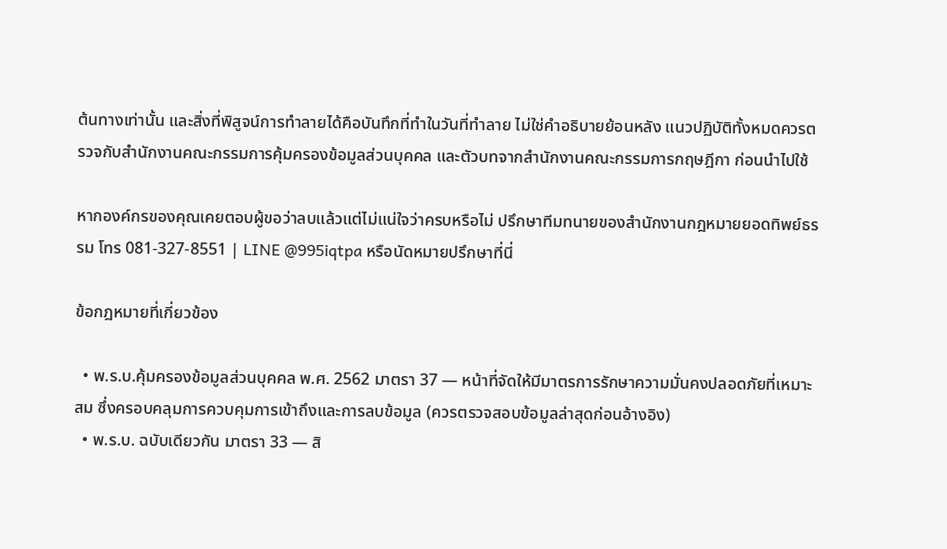ต้นทางเท่านั้น และสิ่งที่พิสูจน์การทำลายได้คือบันทึกที่ทำในวันที่ทำลาย ไม่ใช่คำอธิบายย้อนหลัง แนวปฏิบัติทั้งหมดควรตรวจกับสำนักงานคณะกรรมการคุ้มครองข้อมูลส่วนบุคคล และตัวบทจากสำนักงานคณะกรรมการกฤษฎีกา ก่อนนำไปใช้

หากองค์กรของคุณเคยตอบผู้ขอว่าลบแล้วแต่ไม่แน่ใจว่าครบหรือไม่ ปรึกษาทีมทนายของสำนักงานกฎหมายยอดทิพย์ธรรม โทร 081-327-8551 | LINE @995iqtpa หรือนัดหมายปรึกษาที่นี่

ข้อกฎหมายที่เกี่ยวข้อง

  • พ.ร.บ.คุ้มครองข้อมูลส่วนบุคคล พ.ศ. 2562 มาตรา 37 — หน้าที่จัดให้มีมาตรการรักษาความมั่นคงปลอดภัยที่เหมาะสม ซึ่งครอบคลุมการควบคุมการเข้าถึงและการลบข้อมูล (ควรตรวจสอบข้อมูลล่าสุดก่อนอ้างอิง)
  • พ.ร.บ. ฉบับเดียวกัน มาตรา 33 — สิ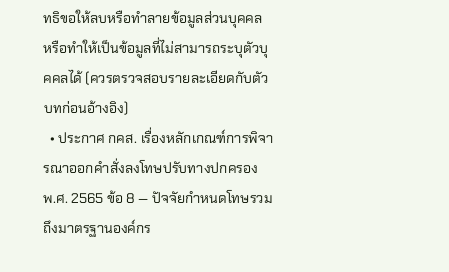ทธิขอให้ลบหรือทำลายข้อมูลส่วนบุคคล หรือทำให้เป็นข้อมูลที่ไม่สามารถระบุตัวบุคคลได้ (ควรตรวจสอบรายละเอียดกับตัวบทก่อนอ้างอิง)
  • ประกาศ กคส. เรื่องหลักเกณฑ์การพิจารณาออกคำสั่งลงโทษปรับทางปกครอง พ.ศ. 2565 ข้อ 8 — ปัจจัยกำหนดโทษรวมถึงมาตรฐานองค์กร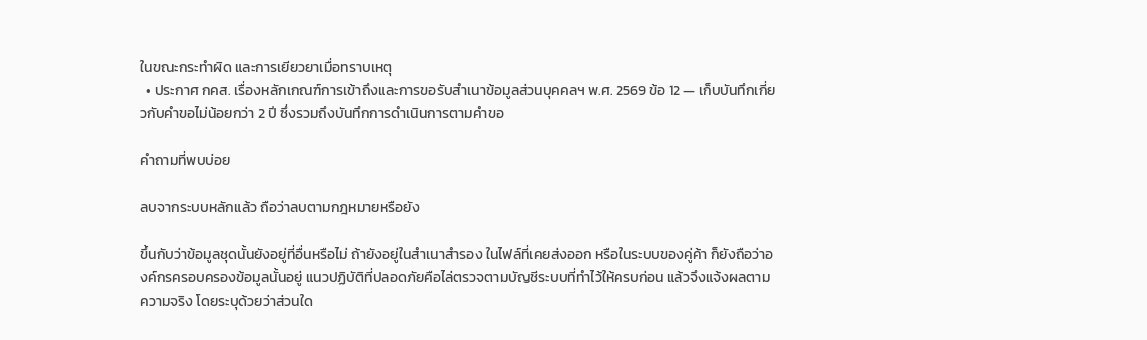ในขณะกระทำผิด และการเยียวยาเมื่อทราบเหตุ
  • ประกาศ กคส. เรื่องหลักเกณฑ์การเข้าถึงและการขอรับสำเนาข้อมูลส่วนบุคคลฯ พ.ศ. 2569 ข้อ 12 — เก็บบันทึกเกี่ยวกับคำขอไม่น้อยกว่า 2 ปี ซึ่งรวมถึงบันทึกการดำเนินการตามคำขอ

คำถามที่พบบ่อย

ลบจากระบบหลักแล้ว ถือว่าลบตามกฎหมายหรือยัง

ขึ้นกับว่าข้อมูลชุดนั้นยังอยู่ที่อื่นหรือไม่ ถ้ายังอยู่ในสำเนาสำรอง ในไฟล์ที่เคยส่งออก หรือในระบบของคู่ค้า ก็ยังถือว่าองค์กรครอบครองข้อมูลนั้นอยู่ แนวปฏิบัติที่ปลอดภัยคือไล่ตรวจตามบัญชีระบบที่ทำไว้ให้ครบก่อน แล้วจึงแจ้งผลตามความจริง โดยระบุด้วยว่าส่วนใด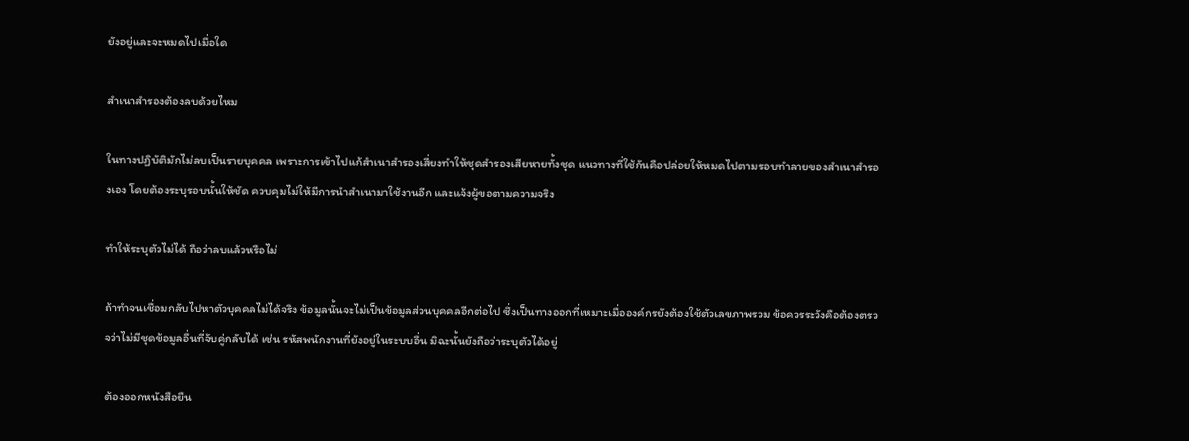ยังอยู่และจะหมดไปเมื่อใด

สำเนาสำรองต้องลบด้วยไหม

ในทางปฏิบัติมักไม่ลบเป็นรายบุคคล เพราะการเข้าไปแก้สำเนาสำรองเสี่ยงทำให้ชุดสำรองเสียหายทั้งชุด แนวทางที่ใช้กันคือปล่อยให้หมดไปตามรอบทำลายของสำเนาสำรองเอง โดยต้องระบุรอบนั้นให้ชัด ควบคุมไม่ให้มีการนำสำเนามาใช้งานอีก และแจ้งผู้ขอตามความจริง

ทำให้ระบุตัวไม่ได้ ถือว่าลบแล้วหรือไม่

ถ้าทำจนเชื่อมกลับไปหาตัวบุคคลไม่ได้จริง ข้อมูลนั้นจะไม่เป็นข้อมูลส่วนบุคคลอีกต่อไป ซึ่งเป็นทางออกที่เหมาะเมื่อองค์กรยังต้องใช้ตัวเลขภาพรวม ข้อควรระวังคือต้องตรวจว่าไม่มีชุดข้อมูลอื่นที่จับคู่กลับได้ เช่น รหัสพนักงานที่ยังอยู่ในระบบอื่น มิฉะนั้นยังถือว่าระบุตัวได้อยู่

ต้องออกหนังสือยืน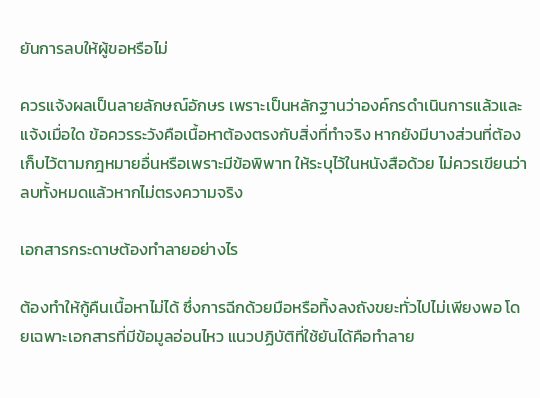ยันการลบให้ผู้ขอหรือไม่

ควรแจ้งผลเป็นลายลักษณ์อักษร เพราะเป็นหลักฐานว่าองค์กรดำเนินการแล้วและแจ้งเมื่อใด ข้อควรระวังคือเนื้อหาต้องตรงกับสิ่งที่ทำจริง หากยังมีบางส่วนที่ต้องเก็บไว้ตามกฎหมายอื่นหรือเพราะมีข้อพิพาท ให้ระบุไว้ในหนังสือด้วย ไม่ควรเขียนว่าลบทั้งหมดแล้วหากไม่ตรงความจริง

เอกสารกระดาษต้องทำลายอย่างไร

ต้องทำให้กู้คืนเนื้อหาไม่ได้ ซึ่งการฉีกด้วยมือหรือทิ้งลงถังขยะทั่วไปไม่เพียงพอ โดยเฉพาะเอกสารที่มีข้อมูลอ่อนไหว แนวปฏิบัติที่ใช้ยันได้คือทำลาย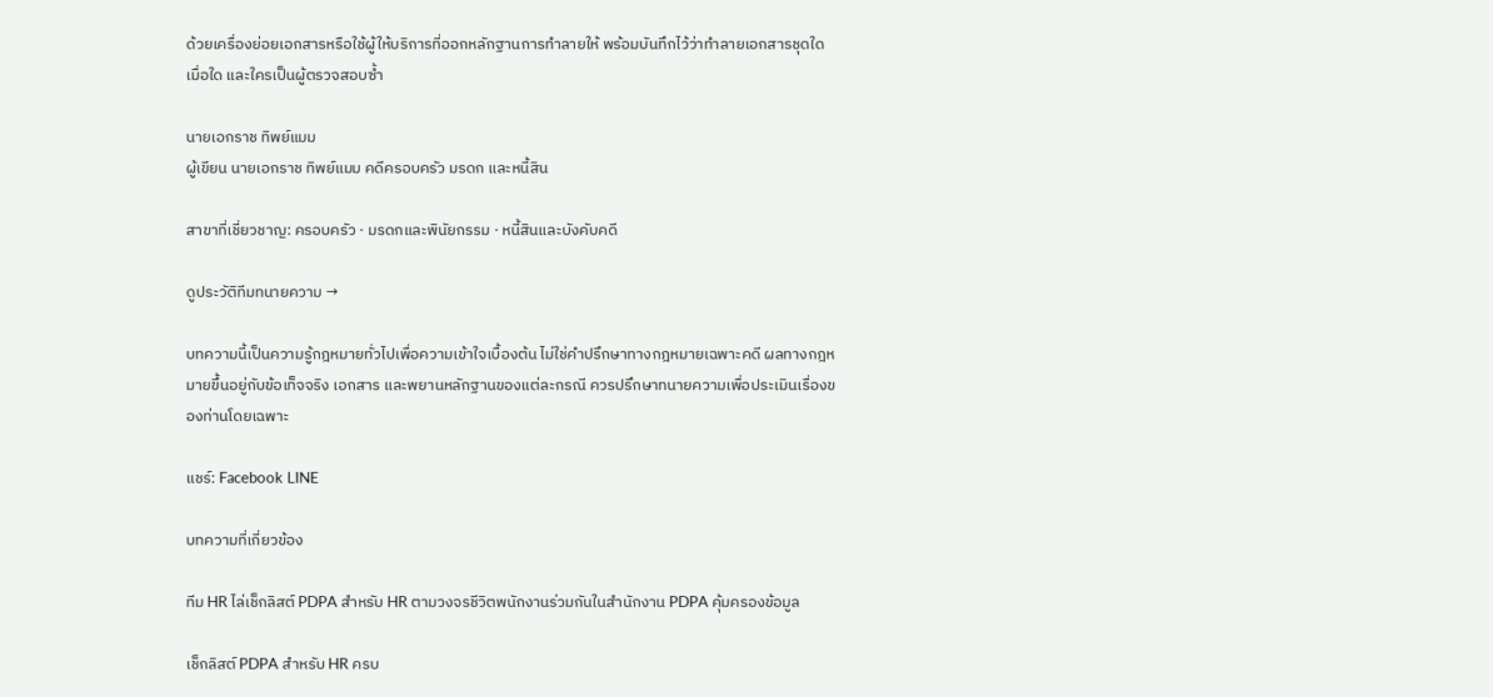ด้วยเครื่องย่อยเอกสารหรือใช้ผู้ให้บริการที่ออกหลักฐานการทำลายให้ พร้อมบันทึกไว้ว่าทำลายเอกสารชุดใด เมื่อใด และใครเป็นผู้ตรวจสอบซ้ำ

นายเอกราช ทิพย์แมม
ผู้เขียน นายเอกราช ทิพย์แมม คดีครอบครัว มรดก และหนี้สิน

สาขาที่เชี่ยวชาญ: ครอบครัว · มรดกและพินัยกรรม · หนี้สินและบังคับคดี

ดูประวัติทีมทนายความ →

บทความนี้เป็นความรู้กฎหมายทั่วไปเพื่อความเข้าใจเบื้องต้น ไม่ใช่คำปรึกษาทางกฎหมายเฉพาะคดี ผลทางกฎหมายขึ้นอยู่กับข้อเท็จจริง เอกสาร และพยานหลักฐานของแต่ละกรณี ควรปรึกษาทนายความเพื่อประเมินเรื่องของท่านโดยเฉพาะ

แชร์: Facebook LINE

บทความที่เกี่ยวข้อง

ทีม HR ไล่เช็กลิสต์ PDPA สำหรับ HR ตามวงจรชีวิตพนักงานร่วมกันในสำนักงาน PDPA คุ้มครองข้อมูล

เช็กลิสต์ PDPA สำหรับ HR ครบ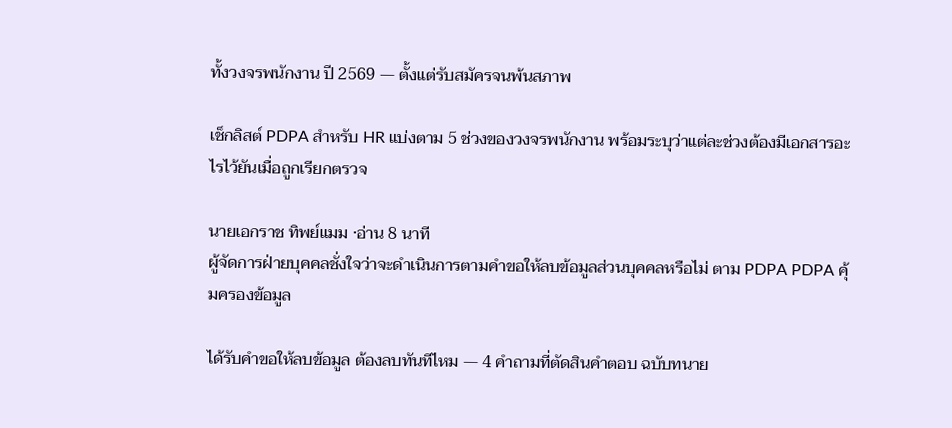ทั้งวงจรพนักงาน ปี 2569 — ตั้งแต่รับสมัครจนพ้นสภาพ

เช็กลิสต์ PDPA สำหรับ HR แบ่งตาม 5 ช่วงของวงจรพนักงาน พร้อมระบุว่าแต่ละช่วงต้องมีเอกสารอะไรไว้ยันเมื่อถูกเรียกตรวจ

นายเอกราช ทิพย์แมม ·อ่าน 8 นาที
ผู้จัดการฝ่ายบุคคลชั่งใจว่าจะดำเนินการตามคำขอให้ลบข้อมูลส่วนบุคคลหรือไม่ ตาม PDPA PDPA คุ้มครองข้อมูล

ได้รับคำขอให้ลบข้อมูล ต้องลบทันทีไหม — 4 คำถามที่ตัดสินคำตอบ ฉบับทนาย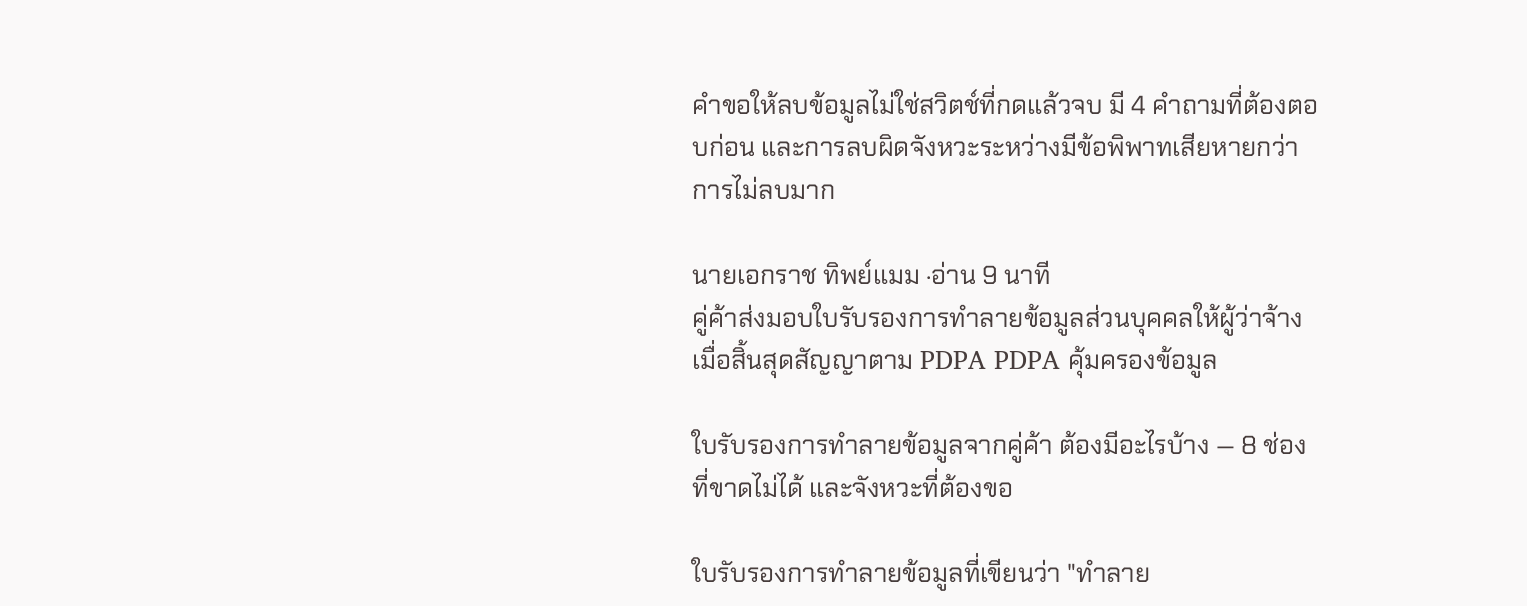คำขอให้ลบข้อมูลไม่ใช่สวิตช์ที่กดแล้วจบ มี 4 คำถามที่ต้องตอบก่อน และการลบผิดจังหวะระหว่างมีข้อพิพาทเสียหายกว่าการไม่ลบมาก

นายเอกราช ทิพย์แมม ·อ่าน 9 นาที
คู่ค้าส่งมอบใบรับรองการทำลายข้อมูลส่วนบุคคลให้ผู้ว่าจ้างเมื่อสิ้นสุดสัญญาตาม PDPA PDPA คุ้มครองข้อมูล

ใบรับรองการทำลายข้อมูลจากคู่ค้า ต้องมีอะไรบ้าง — 8 ช่องที่ขาดไม่ได้ และจังหวะที่ต้องขอ

ใบรับรองการทำลายข้อมูลที่เขียนว่า "ทำลาย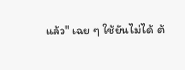แล้ว" เฉย ๆ ใช้ยันไม่ได้ ต้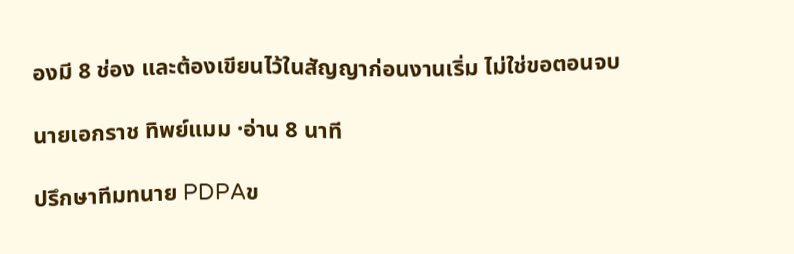องมี 8 ช่อง และต้องเขียนไว้ในสัญญาก่อนงานเริ่ม ไม่ใช่ขอตอนจบ

นายเอกราช ทิพย์แมม ·อ่าน 8 นาที

ปรึกษาทีมทนาย PDPAข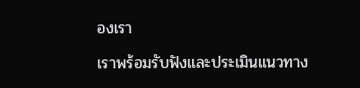องเรา

เราพร้อมรับฟังและประเมินแนวทาง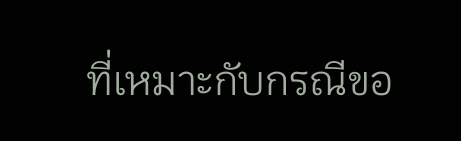ที่เหมาะกับกรณีขอ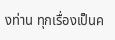งท่าน ทุกเรื่องเป็นค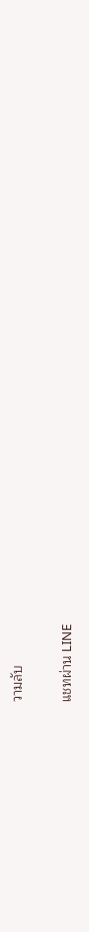วามลับ

แชทผ่าน LINE